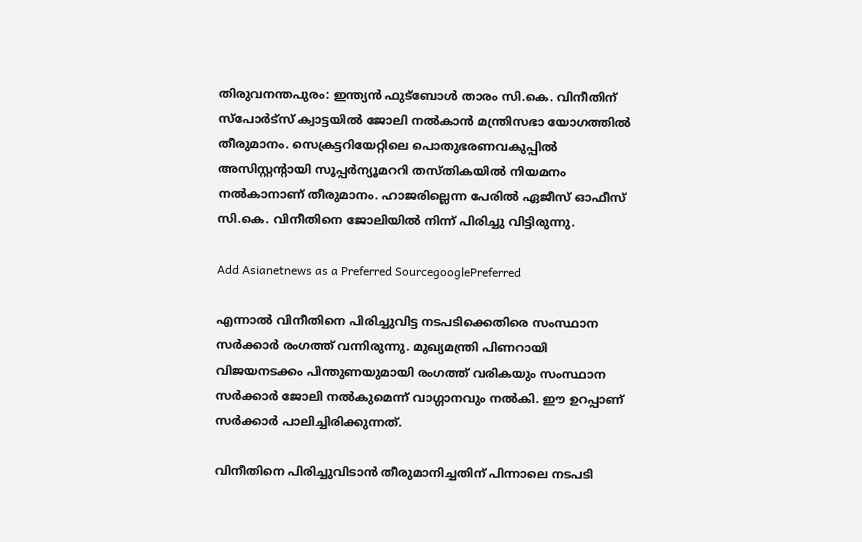തിരുവനന്തപുരം: ഇന്ത്യന്‍ ഫുട്ബോള്‍ താരം സി.കെ. വിനീതിന് സ്പോര്‍ട്സ് ക്വാട്ടയില്‍ ജോലി നല്‍കാന്‍ മന്ത്രിസഭാ യോഗത്തില്‍ തീരുമാനം. സെക്രട്ടറിയേറ്റിലെ പൊതുഭരണവകുപ്പില്‍ അസിസ്റ്റന്റായി സൂപ്പര്‍ന്യൂമററി തസ്തികയില്‍ നിയമനം നല്‍കാനാണ് തീരുമാനം. ഹാജരില്ലെന്ന പേരില്‍ ഏജീസ് ഓഫീസ് സി.കെ. വിനീതിനെ ജോലിയില്‍ നിന്ന് പിരിച്ചു വിട്ടിരുന്നു.

Add Asianetnews as a Preferred SourcegooglePreferred

എന്നാല്‍ വിനീതിനെ പിരിച്ചുവിട്ട നടപടിക്കെതിരെ സംസ്ഥാന സര്‍ക്കാര്‍ രംഗത്ത് വന്നിരുന്നു. മുഖ്യമന്ത്രി പിണറായി വിജയനടക്കം പിന്തുണയുമായി രംഗത്ത് വരികയും സംസ്ഥാന സര്‍ക്കാര്‍ ജോലി നല്‍കുമെന്ന് വാഗ്ഗാനവും നല്‍കി. ഈ ഉറപ്പാണ് സര്‍ക്കാര്‍ പാലിച്ചിരിക്കുന്നത്.

വിനീതിനെ പിരിച്ചുവിടാന്‍ തീരുമാനിച്ചതിന് പിന്നാലെ നടപടി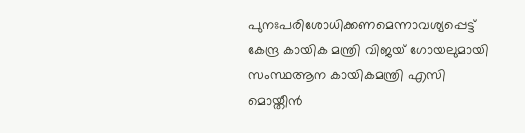പുനഃപരിശോധിക്കണമെന്നാവശ്യപ്പെട്ട് കേന്ദ്ര കായിക മന്ത്രി വിജയ് ഗോയലുമായി സംസ്ഥആന കായികമന്ത്രി എസി മൊയ്തീന്‍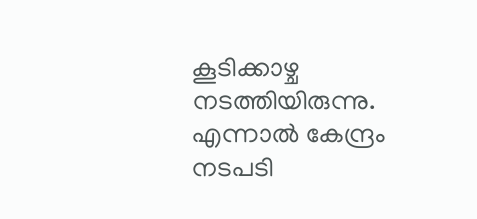കൂടിക്കാഴ്ച നടത്തിയിരുന്നു. എന്നാല്‍ കേന്ദ്രം നടപടി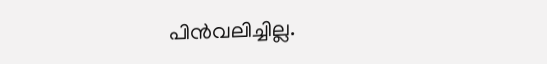പിന്‍വലിച്ചില്ല.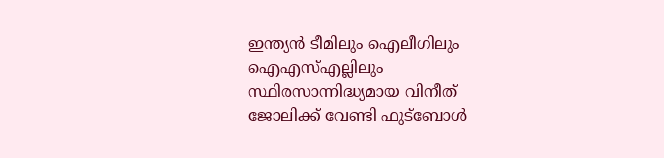ഇന്ത്യന്‍ ടീമിലും ഐലീഗിലും ഐഎസ്എല്ലിലും സ്ഥിരസാന്നിദ്ധ്യമായ വിനീത് ജോലിക്ക് വേണ്ടി ഫുട്ബോള്‍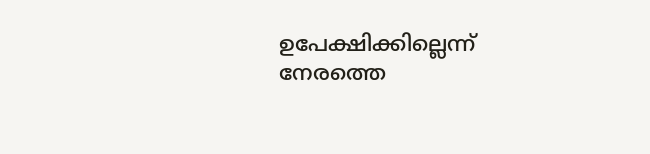ഉപേക്ഷിക്കില്ലെന്ന് നേരത്തെ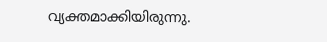വ്യക്തമാക്കിയിരുന്നു.